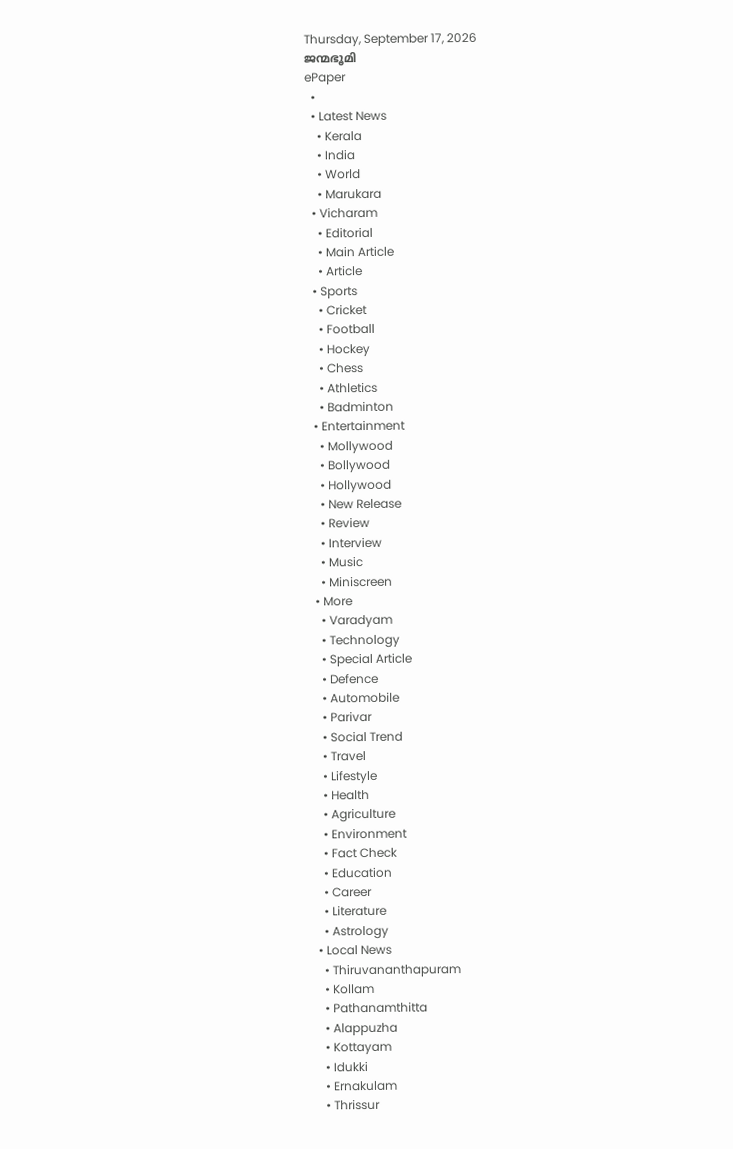Thursday, September 17, 2026
ജന്മഭൂമി
ePaper
  •
  • Latest News
    • Kerala
    • India
    • World
    • Marukara
  • Vicharam
    • Editorial
    • Main Article
    • Article
  • Sports
    • Cricket
    • Football
    • Hockey
    • Chess
    • Athletics
    • Badminton
  • Entertainment
    • Mollywood
    • Bollywood
    • Hollywood
    • New Release
    • Review
    • Interview
    • Music
    • Miniscreen
  • More
    • Varadyam
    • Technology
    • Special Article
    • Defence
    • Automobile
    • Parivar
    • Social Trend
    • Travel
    • Lifestyle
    • Health
    • Agriculture
    • Environment
    • Fact Check
    • Education
    • Career
    • Literature
    • Astrology
  • Local News
    • Thiruvananthapuram
    • Kollam
    • Pathanamthitta
    • Alappuzha
    • Kottayam
    • Idukki
    • Ernakulam
    • Thrissur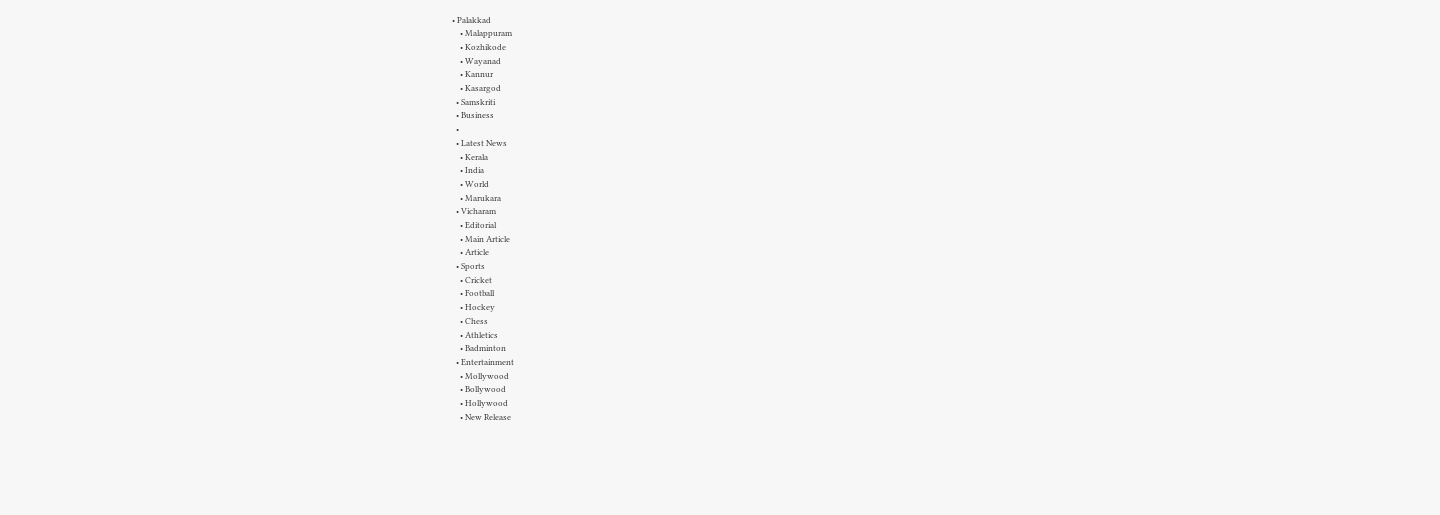• Palakkad
    • Malappuram
    • Kozhikode
    • Wayanad
    • Kannur
    • Kasargod
  • Samskriti
  • Business
  •
  • Latest News
    • Kerala
    • India
    • World
    • Marukara
  • Vicharam
    • Editorial
    • Main Article
    • Article
  • Sports
    • Cricket
    • Football
    • Hockey
    • Chess
    • Athletics
    • Badminton
  • Entertainment
    • Mollywood
    • Bollywood
    • Hollywood
    • New Release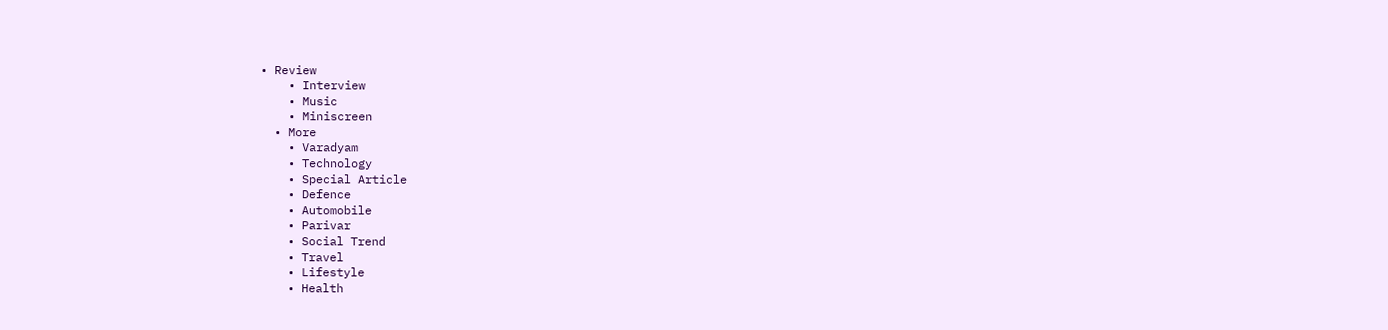• Review
    • Interview
    • Music
    • Miniscreen
  • More
    • Varadyam
    • Technology
    • Special Article
    • Defence
    • Automobile
    • Parivar
    • Social Trend
    • Travel
    • Lifestyle
    • Health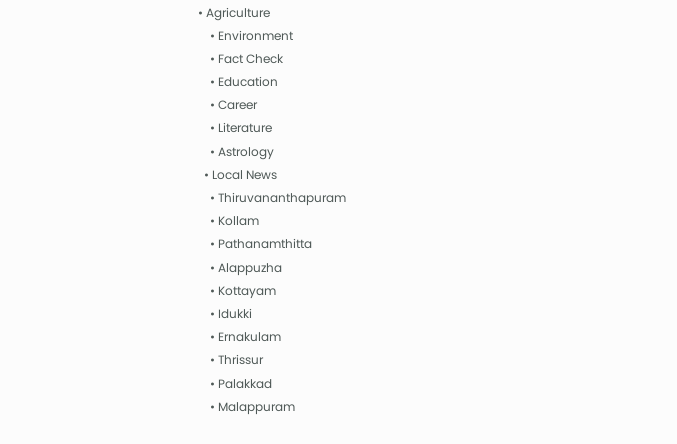• Agriculture
    • Environment
    • Fact Check
    • Education
    • Career
    • Literature
    • Astrology
  • Local News
    • Thiruvananthapuram
    • Kollam
    • Pathanamthitta
    • Alappuzha
    • Kottayam
    • Idukki
    • Ernakulam
    • Thrissur
    • Palakkad
    • Malappuram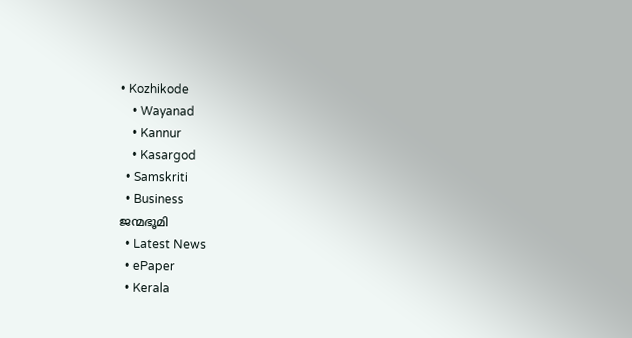• Kozhikode
    • Wayanad
    • Kannur
    • Kasargod
  • Samskriti
  • Business
ജന്മഭൂമി
  • Latest News
  • ePaper
  • Kerala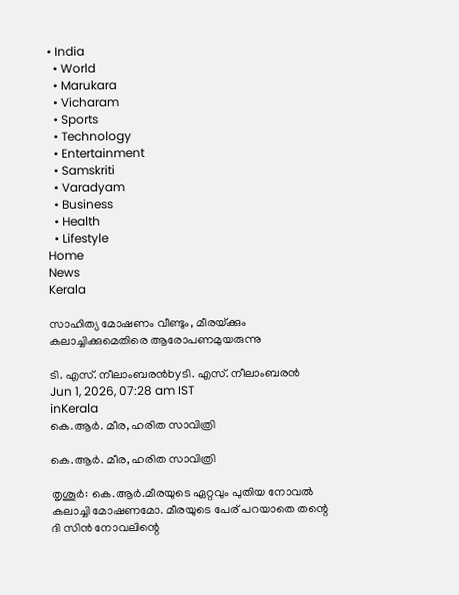• India
  • World
  • Marukara
  • Vicharam
  • Sports
  • Technology
  • Entertainment
  • Samskriti
  • Varadyam
  • Business
  • Health
  • Lifestyle
Home
News
Kerala

സാഹിത്യ മോഷണം വീണ്ടും, മീരയ്‌ക്കും കലാച്ചിക്കുമെതിരെ ആരോപണമുയരുന്നു

ടി. എസ്. നീലാംബരന്‍byടി. എസ്. നീലാംബരന്‍
Jun 1, 2026, 07:28 am IST
inKerala
കെ.ആര്‍. മീര, ഹരിത സാവിത്രി

കെ.ആര്‍. മീര, ഹരിത സാവിത്രി

തൃശൂര്‍: കെ.ആര്‍.മീരയുടെ ഏറ്റവും പുതിയ നോവല്‍ കലാച്ചി മോഷണമോ. മീരയുടെ പേര് പറയാതെ തന്റെ ദി സിന്‍ നോവലിന്റെ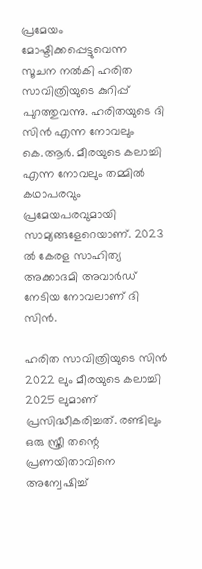പ്രമേയം മോഷ്ടിക്കപ്പെട്ടുവെന്ന സൂചന നല്‍കി ഹരിത സാവിത്രിയുടെ കുറിപ്പ് പുറത്തുവന്നു. ഹരിതയുടെ ദി സിന്‍ എന്ന നോവലും കെ.ആര്‍. മീരയുടെ കലാച്ചി എന്ന നോവലും തമ്മില്‍ കഥാപരവും പ്രമേയപരവുമായി സാമ്യങ്ങളേറെയാണ്. 2023 ല്‍ കേരള സാഹിത്യ അക്കാദമി അവാര്‍ഡ് നേടിയ നോവലാണ് ദി സിന്‍.

ഹരിത സാവിത്രിയുടെ സിന്‍ 2022 ലും മീരയുടെ കലാച്ചി 2025 ലുമാണ് പ്രസിദ്ധീകരിച്ചത്. രണ്ടിലും ഒരു സ്ത്രീ തന്റെ പ്രണയിതാവിനെ അന്വേഷിച്ച്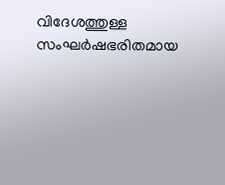വിദേശത്തുള്ള സംഘര്‍ഷഭരിതമായ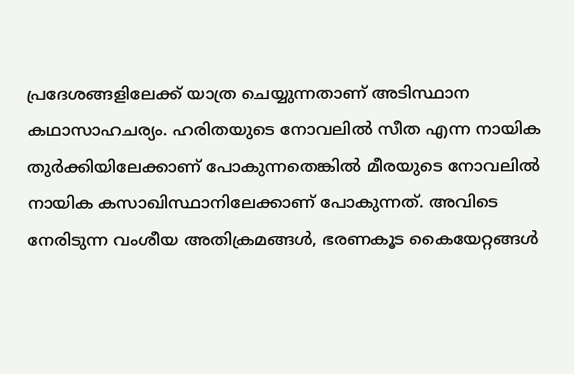പ്രദേശങ്ങളിലേക്ക് യാത്ര ചെയ്യുന്നതാണ് അടിസ്ഥാന കഥാസാഹചര്യം. ഹരിതയുടെ നോവലില്‍ സീത എന്ന നായിക തുര്‍ക്കിയിലേക്കാണ് പോകുന്നതെങ്കില്‍ മീരയുടെ നോവലില്‍ നായിക കസാഖിസ്ഥാനിലേക്കാണ് പോകുന്നത്. അവിടെ നേരിടുന്ന വംശീയ അതിക്രമങ്ങള്‍, ഭരണകൂട കൈയേറ്റങ്ങള്‍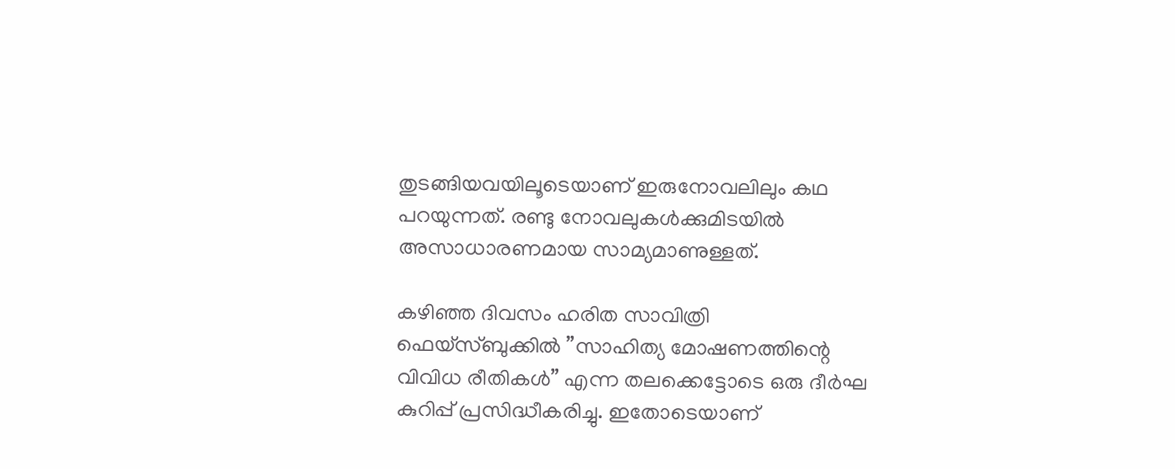തുടങ്ങിയവയിലൂടെയാണ് ഇരുനോവലിലും കഥ പറയുന്നത്. രണ്ടു നോവലുകള്‍ക്കുമിടയില്‍ അസാധാരണമായ സാമ്യമാണുള്ളത്.

കഴിഞ്ഞ ദിവസം ഹരിത സാവിത്രി ഫെയ്‌സ്ബുക്കില്‍ ”സാഹിത്യ മോഷണത്തിന്റെ വിവിധ രീതികള്‍” എന്ന തലക്കെട്ടോടെ ഒരു ദീര്‍ഘ കുറിപ്പ് പ്രസിദ്ധീകരിച്ചു. ഇതോടെയാണ്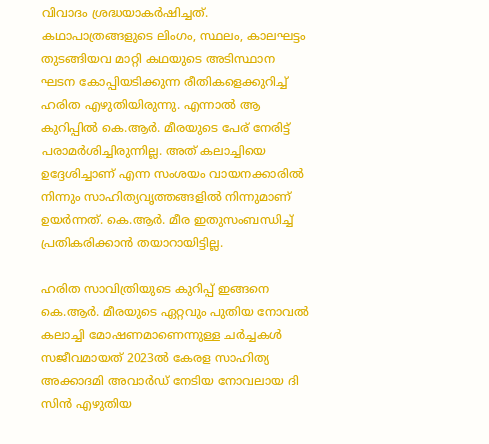വിവാദം ശ്രദ്ധയാകര്‍ഷിച്ചത്. കഥാപാത്രങ്ങളുടെ ലിംഗം, സ്ഥലം, കാലഘട്ടം തുടങ്ങിയവ മാറ്റി കഥയുടെ അടിസ്ഥാന ഘടന കോപ്പിയടിക്കുന്ന രീതികളെക്കുറിച്ച് ഹരിത എഴുതിയിരുന്നു. എന്നാല്‍ ആ കുറിപ്പില്‍ കെ.ആര്‍. മീരയുടെ പേര് നേരിട്ട് പരാമര്‍ശിച്ചിരുന്നില്ല. അത് കലാച്ചിയെ ഉദ്ദേശിച്ചാണ് എന്ന സംശയം വായനക്കാരില്‍ നിന്നും സാഹിത്യവൃത്തങ്ങളില്‍ നിന്നുമാണ് ഉയര്‍ന്നത്. കെ.ആര്‍. മീര ഇതുസംബന്ധിച്ച് പ്രതികരിക്കാന്‍ തയാറായിട്ടില്ല.

ഹരിത സാവിത്രിയുടെ കുറിപ്പ് ഇങ്ങനെ
കെ.ആര്‍. മീരയുടെ ഏറ്റവും പുതിയ നോവല്‍ കലാച്ചി മോഷണമാണെന്നുള്ള ചര്‍ച്ചകള്‍ സജീവമായത് 2023ല്‍ കേരള സാഹിത്യ അക്കാദമി അവാര്‍ഡ് നേടിയ നോവലായ ദി സിന്‍ എഴുതിയ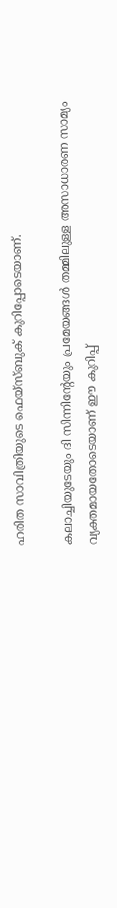ഹരിത സാവിത്രിയുടെ ഫെയ്‌സ്ബുക് കുറിപ്പോടെയാണ്.

കലാച്ചിയുടേയും ദി സിന്നിന്റേയും പ്രമേയങ്ങള്‍ തമ്മിലുള്ള അസാധാരണ സാമ്യം വ്യക്തമായതോടെയാണ് ഈ കുറിപ്പ്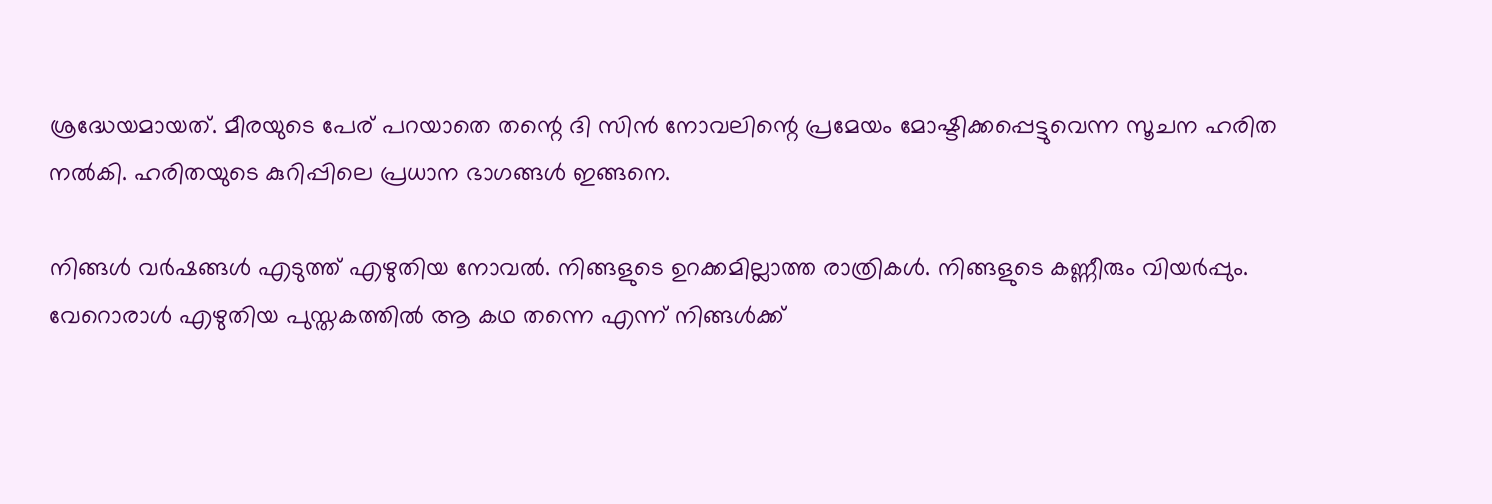ശ്രദ്ധേയമായത്. മീരയുടെ പേര് പറയാതെ തന്റെ ദി സിന്‍ നോവലിന്റെ പ്രമേയം മോഷ്ടിക്കപ്പെട്ടുവെന്ന സൂചന ഹരിത നല്‍കി. ഹരിതയുടെ കുറിപ്പിലെ പ്രധാന ഭാഗങ്ങള്‍ ഇങ്ങനെ.

നിങ്ങള്‍ വര്‍ഷങ്ങള്‍ എടുത്ത് എഴുതിയ നോവല്‍. നിങ്ങളുടെ ഉറക്കമില്ലാത്ത രാത്രികള്‍. നിങ്ങളുടെ കണ്ണീരും വിയര്‍പ്പും. വേറൊരാള്‍ എഴുതിയ പുസ്തകത്തില്‍ ആ കഥ തന്നെ എന്ന് നിങ്ങള്‍ക്ക്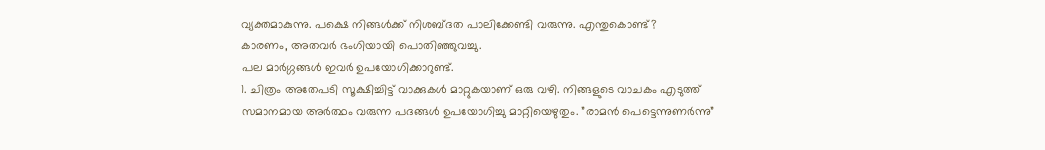വ്യക്തമാകുന്നു. പക്ഷെ നിങ്ങള്‍ക്ക് നിശബ്ദത പാലിക്കേണ്ടി വരുന്നു. എന്തുകൊണ്ട്?
കാരണം, അതവര്‍ ഭംഗിയായി പൊതിഞ്ഞുവച്ചു.
പല മാര്‍ഗ്ഗങ്ങള്‍ ഇവര്‍ ഉപയോഗിക്കാറുണ്ട്.
1. ചിത്രം അതേപടി സൂക്ഷിച്ചിട്ട് വാക്കുകള്‍ മാറ്റുകയാണ് ഒരു വഴി. നിങ്ങളുടെ വാചകം എടുത്ത് സമാനമായ അര്‍ത്ഥം വരുന്ന പദങ്ങള്‍ ഉപയോഗിച്ചു മാറ്റിയെഴുതും. ”രാമന്‍ പെട്ടെന്നുണര്‍ന്നു”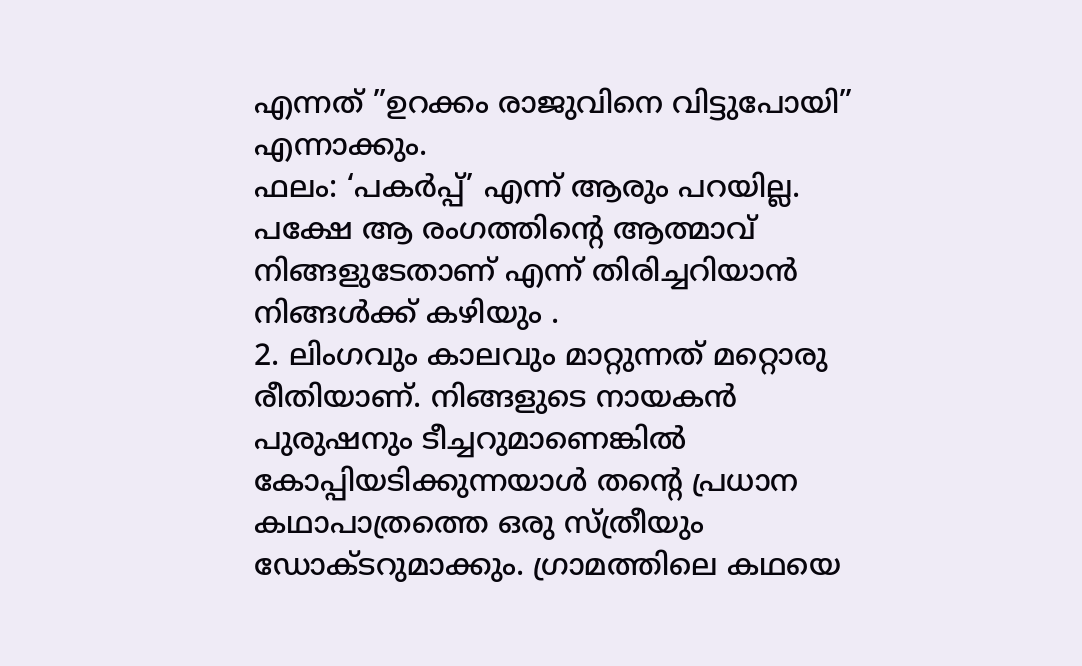എന്നത് ”ഉറക്കം രാജുവിനെ വിട്ടുപോയി” എന്നാക്കും.
ഫലം: ‘പകര്‍പ്പ്’ എന്ന് ആരും പറയില്ല. പക്ഷേ ആ രംഗത്തിന്റെ ആത്മാവ് നിങ്ങളുടേതാണ് എന്ന് തിരിച്ചറിയാന്‍ നിങ്ങള്‍ക്ക് കഴിയും .
2. ലിംഗവും കാലവും മാറ്റുന്നത് മറ്റൊരു രീതിയാണ്. നിങ്ങളുടെ നായകന്‍ പുരുഷനും ടീച്ചറുമാണെങ്കില്‍ കോപ്പിയടിക്കുന്നയാള്‍ തന്റെ പ്രധാന കഥാപാത്രത്തെ ഒരു സ്ത്രീയും ഡോക്ടറുമാക്കും. ഗ്രാമത്തിലെ കഥയെ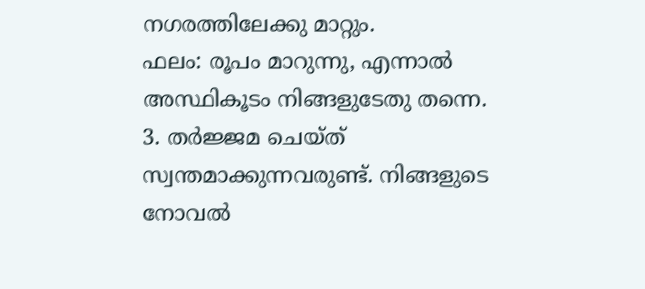നഗരത്തിലേക്കു മാറ്റും.
ഫലം: രൂപം മാറുന്നു, എന്നാല്‍ അസ്ഥികൂടം നിങ്ങളുടേതു തന്നെ.
3. തര്‍ജ്ജമ ചെയ്ത് സ്വന്തമാക്കുന്നവരുണ്ട്. നിങ്ങളുടെ നോവല്‍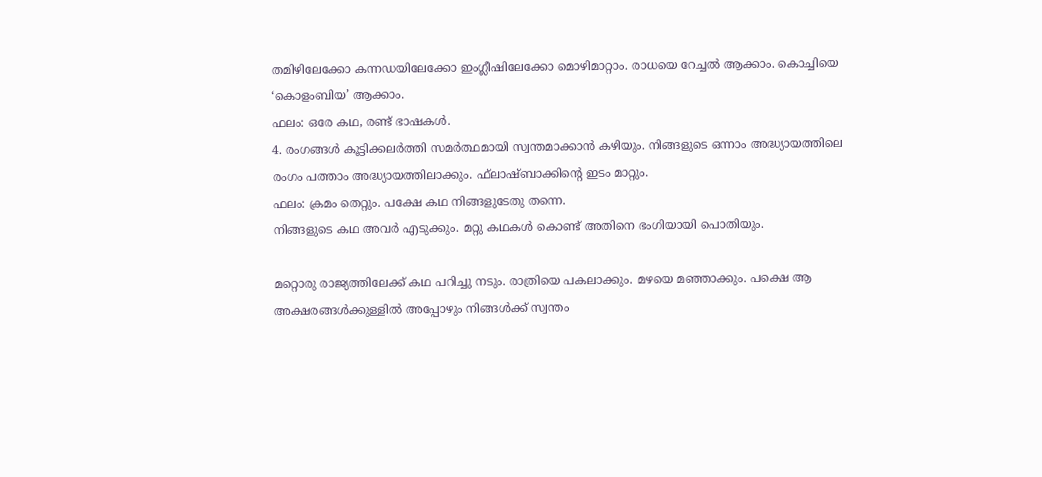തമിഴിലേക്കോ കന്നഡയിലേക്കോ ഇംഗ്ലീഷിലേക്കോ മൊഴിമാറ്റാം. രാധയെ റേച്ചല്‍ ആക്കാം. കൊച്ചിയെ ‘കൊളംബിയ’ ആക്കാം.
ഫലം: ഒരേ കഥ, രണ്ട് ഭാഷകള്‍.
4. രംഗങ്ങള്‍ കൂട്ടിക്കലര്‍ത്തി സമര്‍ത്ഥമായി സ്വന്തമാക്കാന്‍ കഴിയും. നിങ്ങളുടെ ഒന്നാം അദ്ധ്യായത്തിലെ രംഗം പത്താം അദ്ധ്യായത്തിലാക്കും. ഫ്‌ലാഷ്ബാക്കിന്റെ ഇടം മാറ്റും.
ഫലം: ക്രമം തെറ്റും. പക്ഷേ കഥ നിങ്ങളുടേതു തന്നെ.
നിങ്ങളുടെ കഥ അവര്‍ എടുക്കും. മറ്റു കഥകള്‍ കൊണ്ട് അതിനെ ഭംഗിയായി പൊതിയും.

മറ്റൊരു രാജ്യത്തിലേക്ക് കഥ പറിച്ചു നടും. രാത്രിയെ പകലാക്കും. മഴയെ മഞ്ഞാക്കും. പക്ഷെ ആ അക്ഷരങ്ങള്‍ക്കുള്ളില്‍ അപ്പോഴും നിങ്ങള്‍ക്ക് സ്വന്തം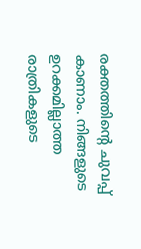രക്തത്തിന്റെ ചുവപ്പ് കാണാം. നിങ്ങളുടെ ഉറക്കമില്ലാത്ത രാത്രികളുടെ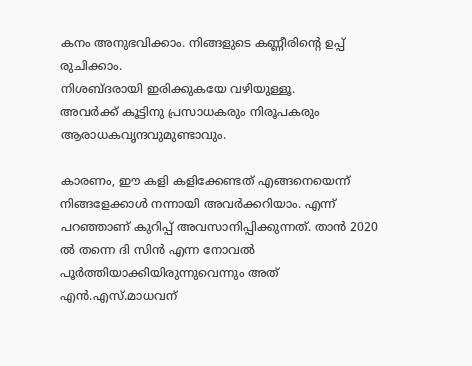കനം അനുഭവിക്കാം. നിങ്ങളുടെ കണ്ണീരിന്റെ ഉപ്പ് രുചിക്കാം.
നിശബ്ദരായി ഇരിക്കുകയേ വഴിയുള്ളൂ.
അവര്‍ക്ക് കൂട്ടിനു പ്രസാധകരും നിരൂപകരും ആരാധകവൃന്ദവുമുണ്ടാവും.

കാരണം, ഈ കളി കളിക്കേണ്ടത് എങ്ങനെയെന്ന് നിങ്ങളേക്കാള്‍ നന്നായി അവര്‍ക്കറിയാം. എന്ന് പറഞ്ഞാണ് കുറിപ്പ് അവസാനിപ്പിക്കുന്നത്. താന്‍ 2020 ല്‍ തന്നെ ദി സിന്‍ എന്ന നോവല്‍ പൂര്‍ത്തിയാക്കിയിരുന്നുവെന്നും അത് എന്‍.എസ്.മാധവന്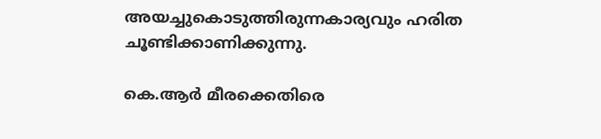അയച്ചുകൊടുത്തിരുന്നകാര്യവും ഹരിത ചൂണ്ടിക്കാണിക്കുന്നു.

കെ.ആര്‍ മീരക്കെതിരെ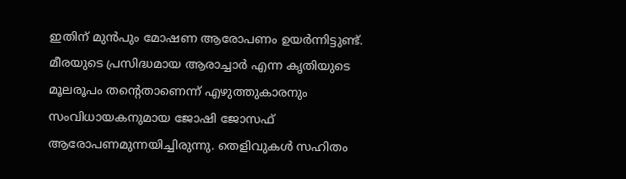ഇതിന് മുന്‍പും മോഷണ ആരോപണം ഉയര്‍ന്നിട്ടുണ്ട്. മീരയുടെ പ്രസിദ്ധമായ ആരാച്ചാര്‍ എന്ന കൃതിയുടെ മൂലരൂപം തന്റെതാണെന്ന് എഴുത്തുകാരനും സംവിധായകനുമായ ജോഷി ജോസഫ് ആരോപണമുന്നയിച്ചിരുന്നു. തെളിവുകള്‍ സഹിതം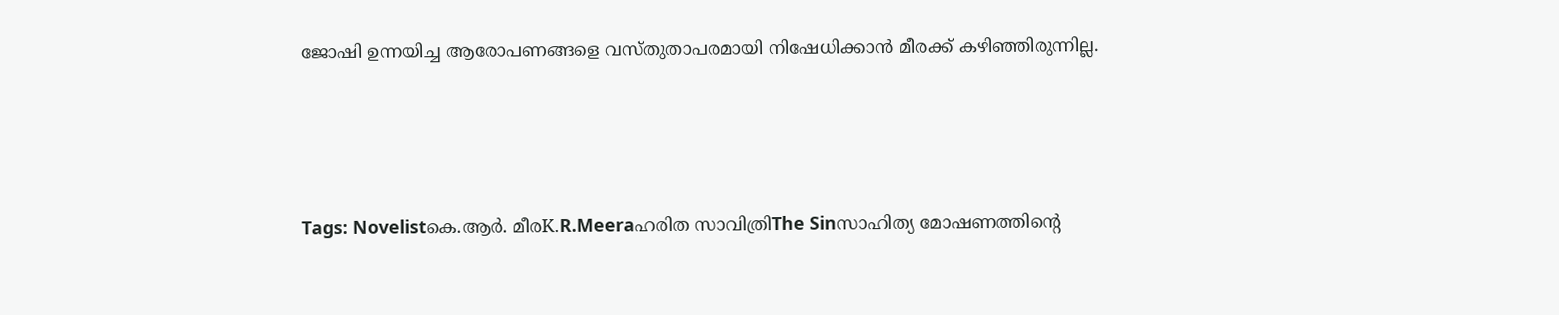ജോഷി ഉന്നയിച്ച ആരോപണങ്ങളെ വസ്തുതാപരമായി നിഷേധിക്കാന്‍ മീരക്ക് കഴിഞ്ഞിരുന്നില്ല.





Tags: Novelistകെ.ആര്‍. മീരK.R.Meeraഹരിത സാവിത്രിThe Sinസാഹിത്യ മോഷണത്തിന്റെ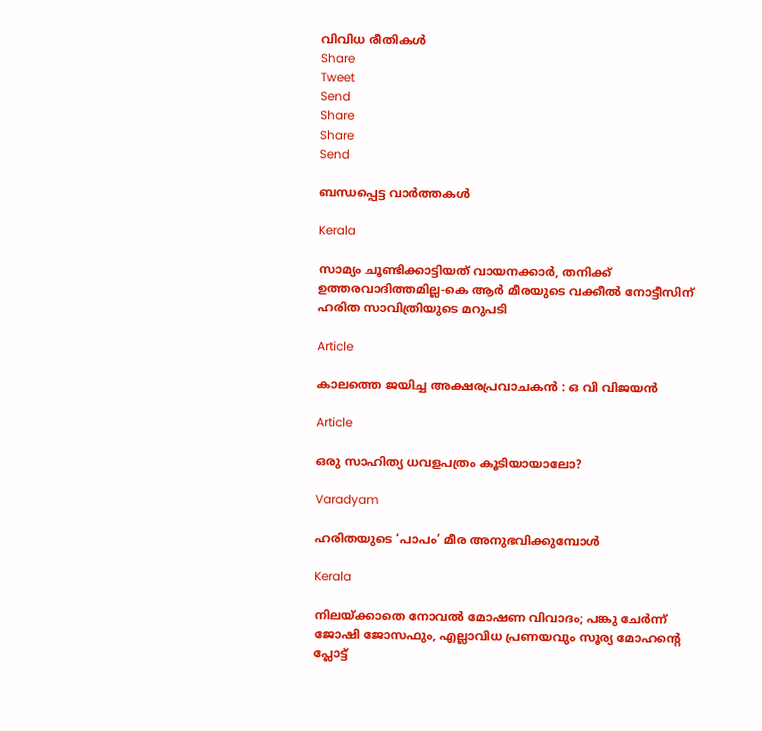വിവിധ രീതികള്‍
Share
Tweet
Send
Share
Share
Send

ബന്ധപ്പെട്ട വാര്‍ത്തകള്‍

Kerala

സാമ്യം ചൂണ്ടിക്കാട്ടിയത് വായനക്കാര്‍, തനിക്ക് ഉത്തരവാദിത്തമില്ല-കെ ആര്‍ മീരയുടെ വക്കീല്‍ നോട്ടീസിന് ഹരിത സാവിത്രിയുടെ മറുപടി

Article

കാലത്തെ ജയിച്ച അക്ഷരപ്രവാചകൻ : ഒ വി വിജയൻ

Article

ഒരു സാഹിത്യ ധവളപത്രം കൂടിയായാലോ?

Varadyam

ഹരിതയുടെ ‘പാപം’ മീര അനുഭവിക്കുമ്പോള്‍

Kerala

നിലയ്‌ക്കാതെ നോവല്‍ മോഷണ വിവാദം; പങ്കു ചേര്‍ന്ന് ജോഷി ജോസഫും, എല്ലാവിധ പ്രണയവും സൂര്യ മോഹന്റെ പ്ലോട്ട്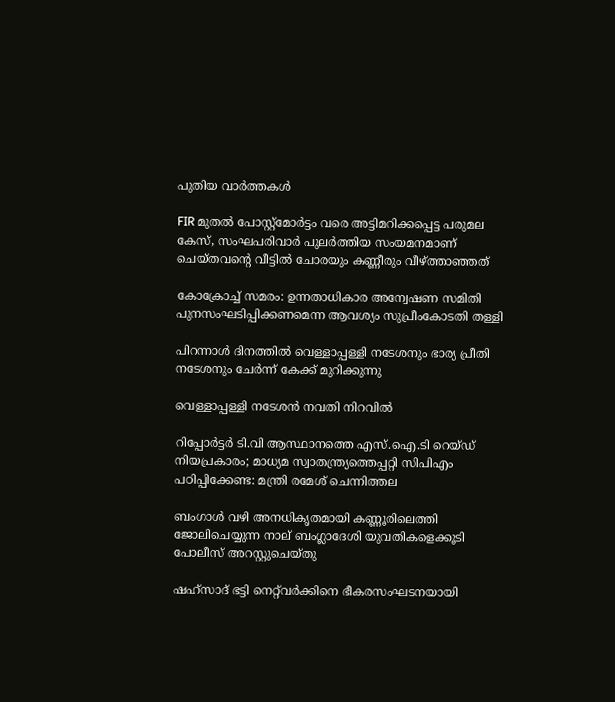പുതിയ വാര്‍ത്തകള്‍

FIR മുതൽ പോസ്റ്റ്‌മോർട്ടം വരെ അട്ടിമറിക്കപ്പെട്ട പരുമല കേസ്, സംഘപരിവാർ പുലർത്തിയ സംയമനമാണ് ചെയ്തവന്റെ വീട്ടിൽ ചോരയും കണ്ണീരും വീഴ്‌ത്താഞ്ഞത്

കോക്രോച്ച് സമരം: ഉന്നതാധികാര അന്വേഷണ സമിതി പുനസംഘടിപ്പിക്കണമെന്ന ആവശ്യം സുപ്രീംകോടതി തള്ളി

പിറന്നാള്‍ ദിനത്തില്‍ വെള്ളാപ്പള്ളി നടേശനും ഭാര്യ പ്രീതി നടേശനും ചേര്‍ന്ന് കേക്ക് മുറിക്കുന്നു

വെള്ളാപ്പള്ളി നടേശന്‍ നവതി നിറവില്‍

റിപ്പോർട്ടർ ടി.വി ആസ്ഥാനത്തെ എസ്.ഐ.ടി റെയ്ഡ് നിയപ്രകാരം; മാധ്യമ സ്വാതന്ത്ര്യത്തെപ്പറ്റി സിപിഎം പഠിപ്പിക്കേണ്ട: മന്ത്രി രമേശ് ചെന്നിത്തല

ബംഗാൾ വഴി അനധികൃതമായി കണ്ണൂരിലെത്തി ജോലിചെയ്യുന്ന നാല് ബംഗ്ലാദേശി യുവതികളെക്കൂടി പോലീസ് അറസ്റ്റുചെയ്തു

ഷഹ്‌സാദ് ഭട്ടി നെറ്റ്‌വര്‍ക്കിനെ ഭീകരസംഘടനയായി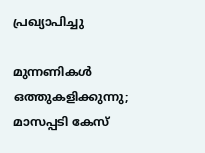പ്രഖ്യാപിച്ചു

മുന്നണികള്‍ ഒത്തുകളിക്കുന്നു; മാസപ്പടി കേസ്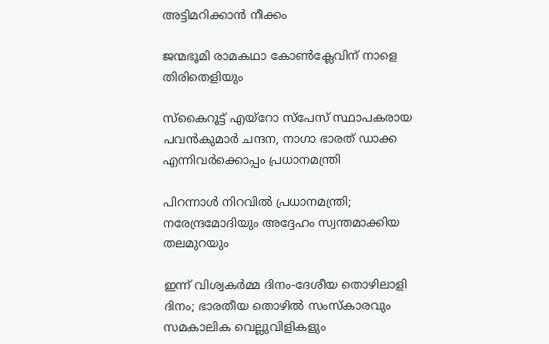അട്ടിമറിക്കാന്‍ നീക്കം

ജന്മഭൂമി രാമകഥാ കോണ്‍ക്ലേവിന് നാളെ തിരിതെളിയും

സ്‌കൈറൂട്ട് എയ്‌റോ സ്‌പേസ് സ്ഥാപകരായ പവന്‍കുമാര്‍ ചന്ദന, നാഗാ ഭാരത് ഡാക്ക എന്നിവര്‍ക്കൊപ്പം പ്രധാനമന്ത്രി

പിറന്നാള്‍ നിറവില്‍ പ്രധാനമന്ത്രി; നരേന്ദ്രമോദിയും അദ്ദേഹം സ്വന്തമാക്കിയ തലമുറയും

ഇന്ന് വിശ്വകര്‍മ്മ ദിനം-ദേശീയ തൊഴിലാളി ദിനം; ഭാരതീയ തൊഴില്‍ സംസ്‌കാരവും സമകാലിക വെല്ലുവിളികളും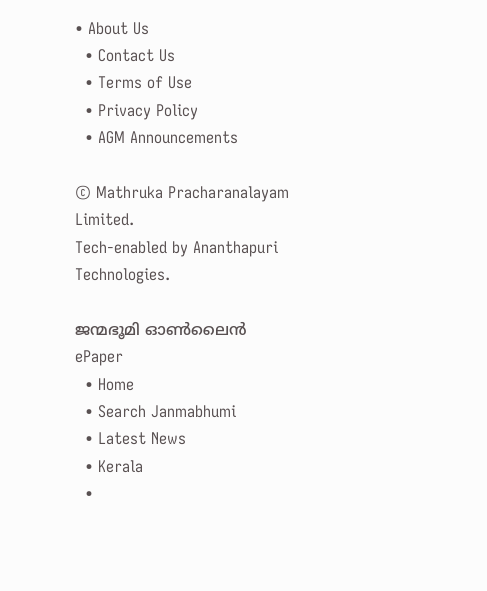• About Us
  • Contact Us
  • Terms of Use
  • Privacy Policy
  • AGM Announcements

© Mathruka Pracharanalayam Limited.
Tech-enabled by Ananthapuri Technologies.

ജന്മഭൂമി ഓണ്‍ലൈന്‍
ePaper
  • Home
  • Search Janmabhumi
  • Latest News
  • Kerala
  •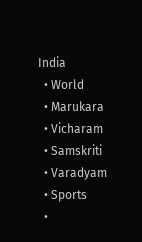India
  • World
  • Marukara
  • Vicharam
  • Samskriti
  • Varadyam
  • Sports
  •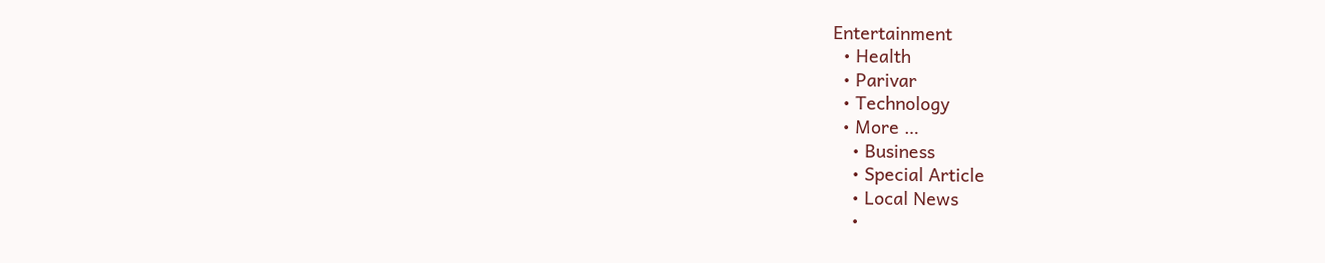Entertainment
  • Health
  • Parivar
  • Technology
  • More …
    • Business
    • Special Article
    • Local News
    •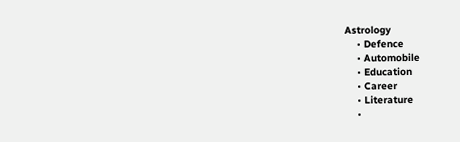Astrology
    • Defence
    • Automobile
    • Education
    • Career
    • Literature
    •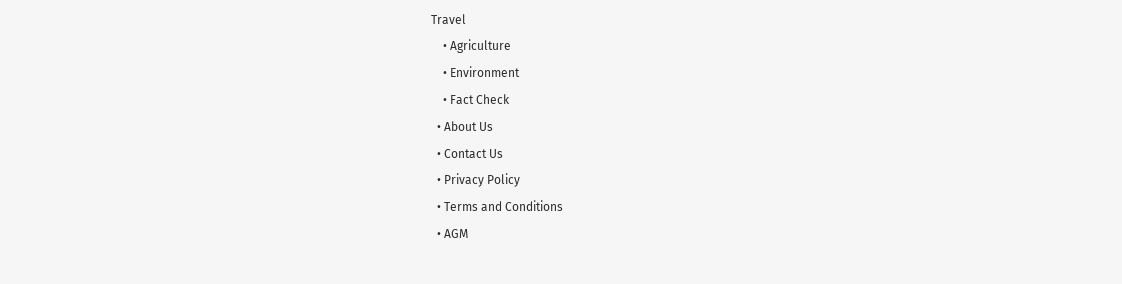Travel
    • Agriculture
    • Environment
    • Fact Check
  • About Us
  • Contact Us
  • Privacy Policy
  • Terms and Conditions
  • AGM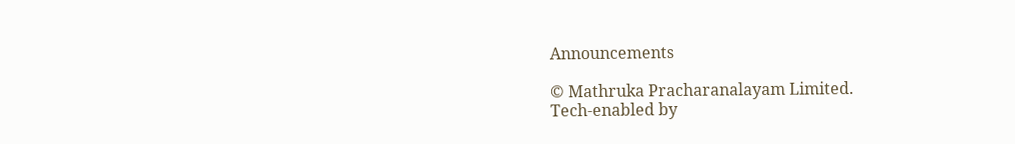Announcements

© Mathruka Pracharanalayam Limited.
Tech-enabled by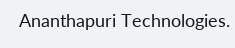Ananthapuri Technologies.